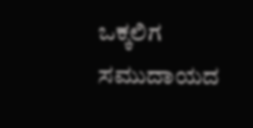ಒಕ್ಕಲಿಗ ಸಮುದಾಯದ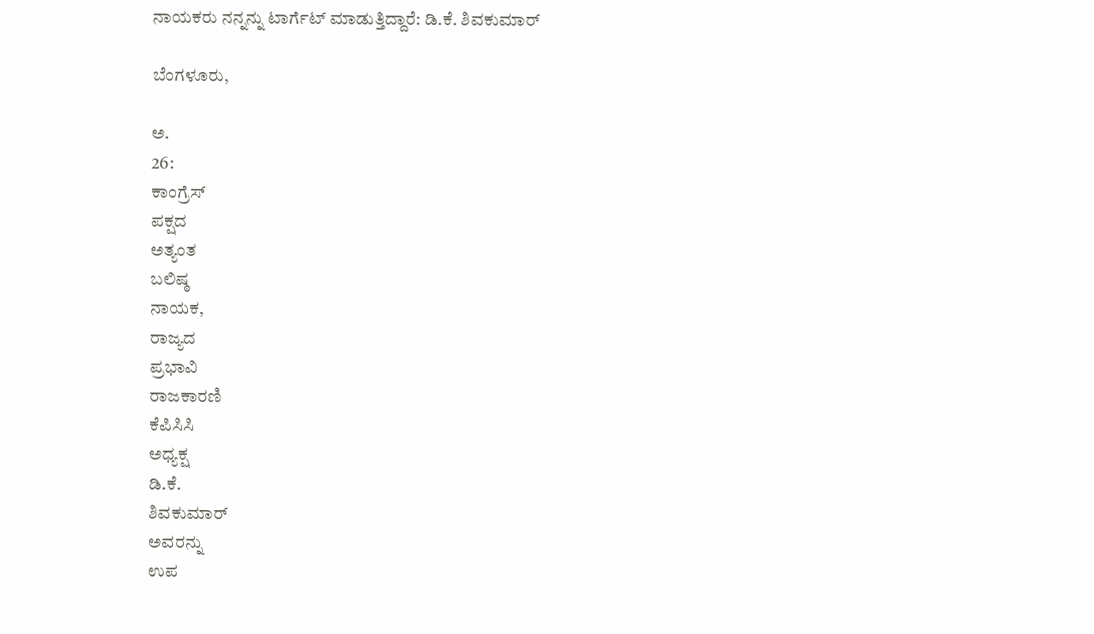ನಾಯಕರು ನನ್ನನ್ನು ಟಾರ್ಗೆಟ್ ಮಾಡುತ್ತಿದ್ದಾರೆ: ಡಿ.ಕೆ. ಶಿವಕುಮಾರ್

ಬೆಂಗಳೂರು,

ಅ.
26:
ಕಾಂಗ್ರೆಸ್
ಪಕ್ಷದ
ಅತ್ಯಂತ
ಬಲಿಷ್ಠ
ನಾಯಕ,
ರಾಜ್ಯದ
ಪ್ರಭಾವಿ
ರಾಜಕಾರಣಿ
ಕೆಪಿಸಿಸಿ
ಅಧ್ಯಕ್ಷ
ಡಿ.ಕೆ.
ಶಿವಕುಮಾರ್
ಅವರನ್ನು
ಉಪ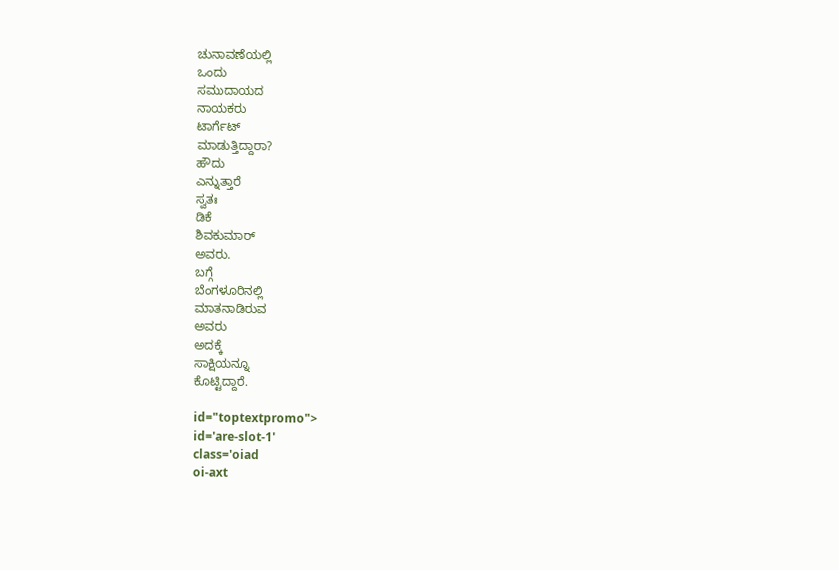ಚುನಾವಣೆಯಲ್ಲಿ
ಒಂದು
ಸಮುದಾಯದ
ನಾಯಕರು
ಟಾರ್ಗೆಟ್
ಮಾಡುತ್ತಿದ್ದಾರಾ?
ಹೌದು
ಎನ್ನುತ್ತಾರೆ
ಸ್ವತಃ
ಡಿಕೆ
ಶಿವಕುಮಾರ್
ಅವರು.
ಬಗ್ಗೆ
ಬೆಂಗಳೂರಿನಲ್ಲಿ
ಮಾತನಾಡಿರುವ
ಅವರು
ಅದಕ್ಕೆ
ಸಾಕ್ಷಿಯನ್ನೂ
ಕೊಟ್ಟಿದ್ದಾರೆ.

id="toptextpromo">
id='are-slot-1'
class='oiad
oi-axt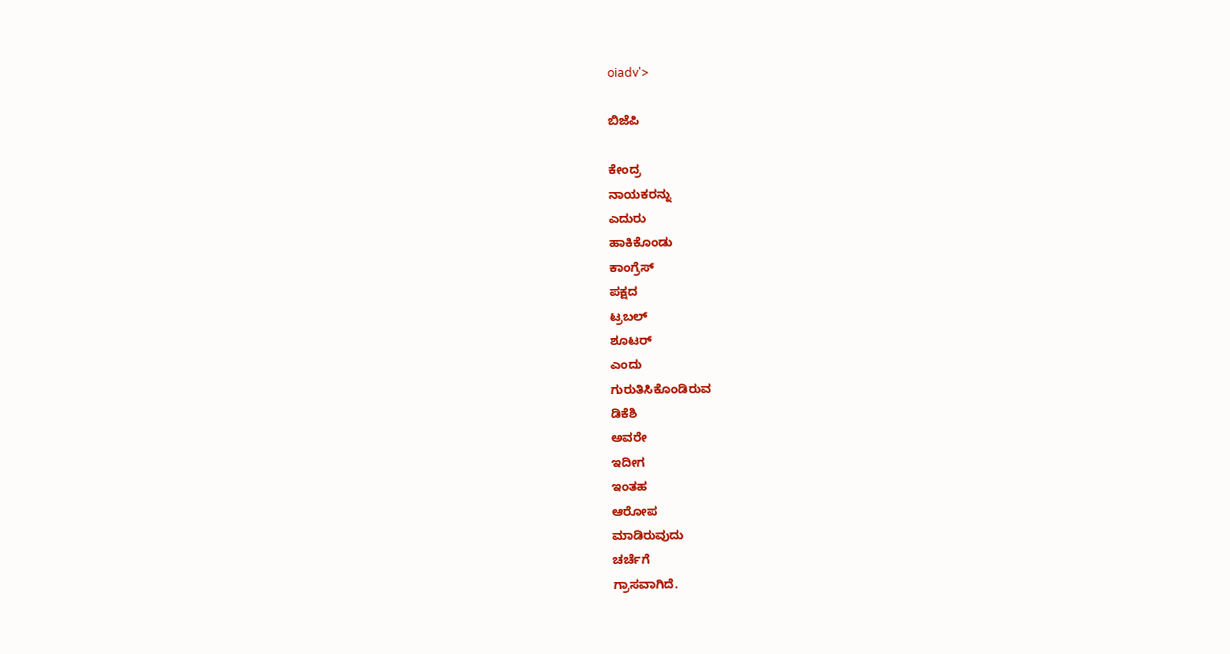oiadv'>

ಬಿಜೆಪಿ

ಕೇಂದ್ರ
ನಾಯಕರನ್ನು
ಎದುರು
ಹಾಕಿಕೊಂಡು
ಕಾಂಗ್ರೆಸ್‌
ಪಕ್ಷದ
ಟ್ರಬಲ್
ಶೂಟರ್
ಎಂದು
ಗುರುತಿಸಿಕೊಂಡಿರುವ
ಡಿಕೆಶಿ
ಅವರೇ
ಇದೀಗ
ಇಂತಹ
ಆರೋಪ
ಮಾಡಿರುವುದು
ಚರ್ಚೆಗೆ
ಗ್ರಾಸವಾಗಿದೆ.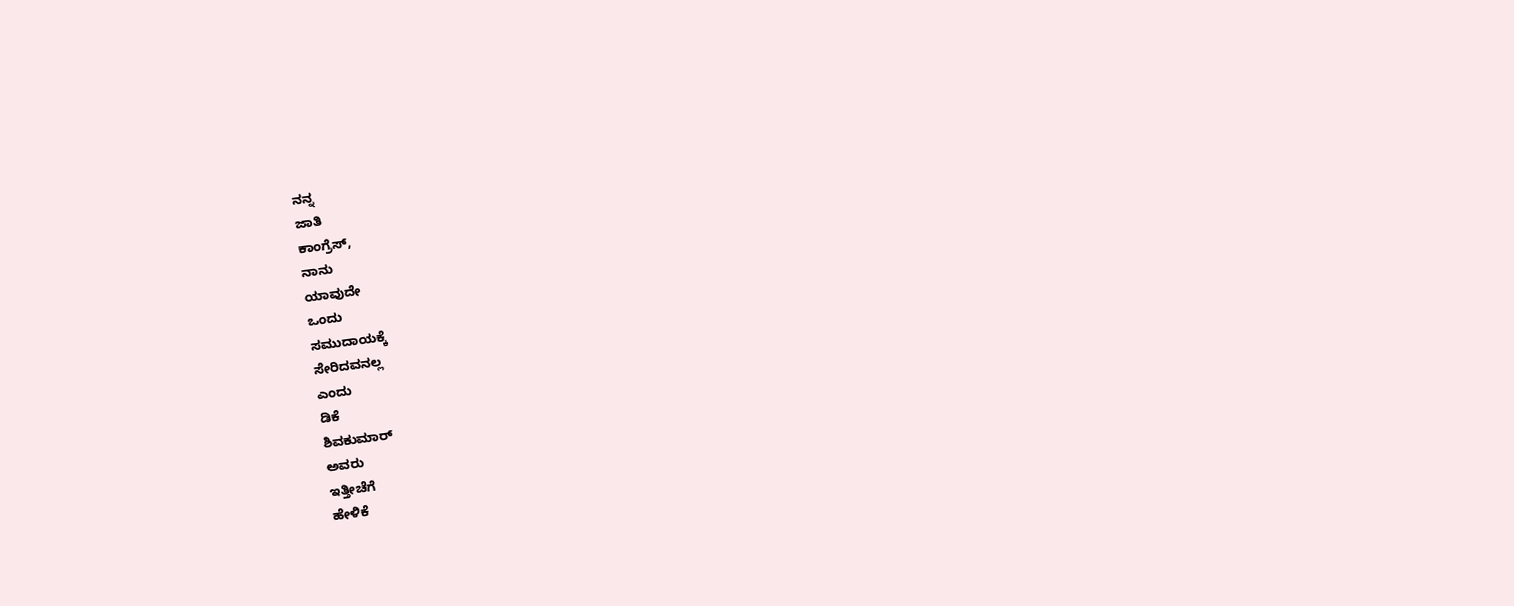ನನ್ನ
ಜಾತಿ
ಕಾಂಗ್ರೆಸ್,
ನಾನು
ಯಾವುದೇ
ಒಂದು
ಸಮುದಾಯಕ್ಕೆ
ಸೇರಿದವನಲ್ಲ
ಎಂದು
ಡಿಕೆ
ಶಿವಕುಮಾರ್
ಅವರು
ಇತ್ತೀಚೆಗೆ
ಹೇಳಿಕೆ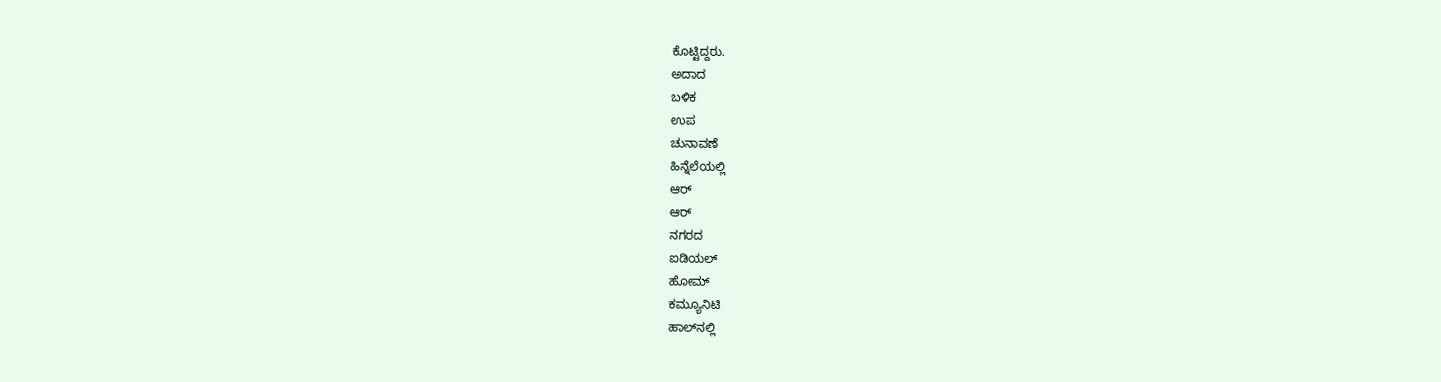ಕೊಟ್ಟಿದ್ದರು.
ಅದಾದ
ಬಳಿಕ
ಉಪ
ಚುನಾವಣೆ
ಹಿನ್ನೆಲೆಯಲ್ಲಿ
ಆರ್
ಆರ್
ನಗರದ
ಐಡಿಯಲ್
ಹೋಮ್
ಕಮ್ಯೂನಿಟಿ
ಹಾಲ್‌ನಲ್ಲಿ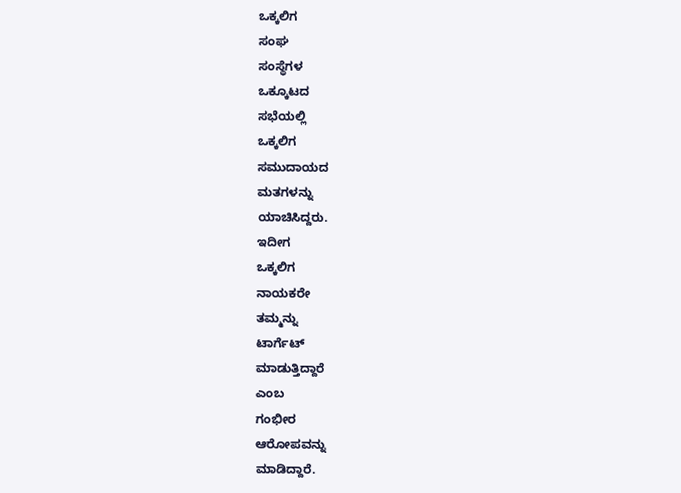ಒಕ್ಕಲಿಗ
ಸಂಘ
ಸಂಸ್ಥೆಗಳ
ಒಕ್ಕೂಟದ
ಸಭೆಯಲ್ಲಿ
ಒಕ್ಕಲಿಗ
ಸಮುದಾಯದ
ಮತಗಳನ್ನು
ಯಾಚಿಸಿದ್ದರು.
ಇದೀಗ
ಒಕ್ಕಲಿಗ
ನಾಯಕರೇ
ತಮ್ಮನ್ನು
ಟಾರ್ಗೆಟ್
ಮಾಡುತ್ತಿದ್ದಾರೆ
ಎಂಬ
ಗಂಭೀರ
ಆರೋಪವನ್ನು
ಮಾಡಿದ್ದಾರೆ.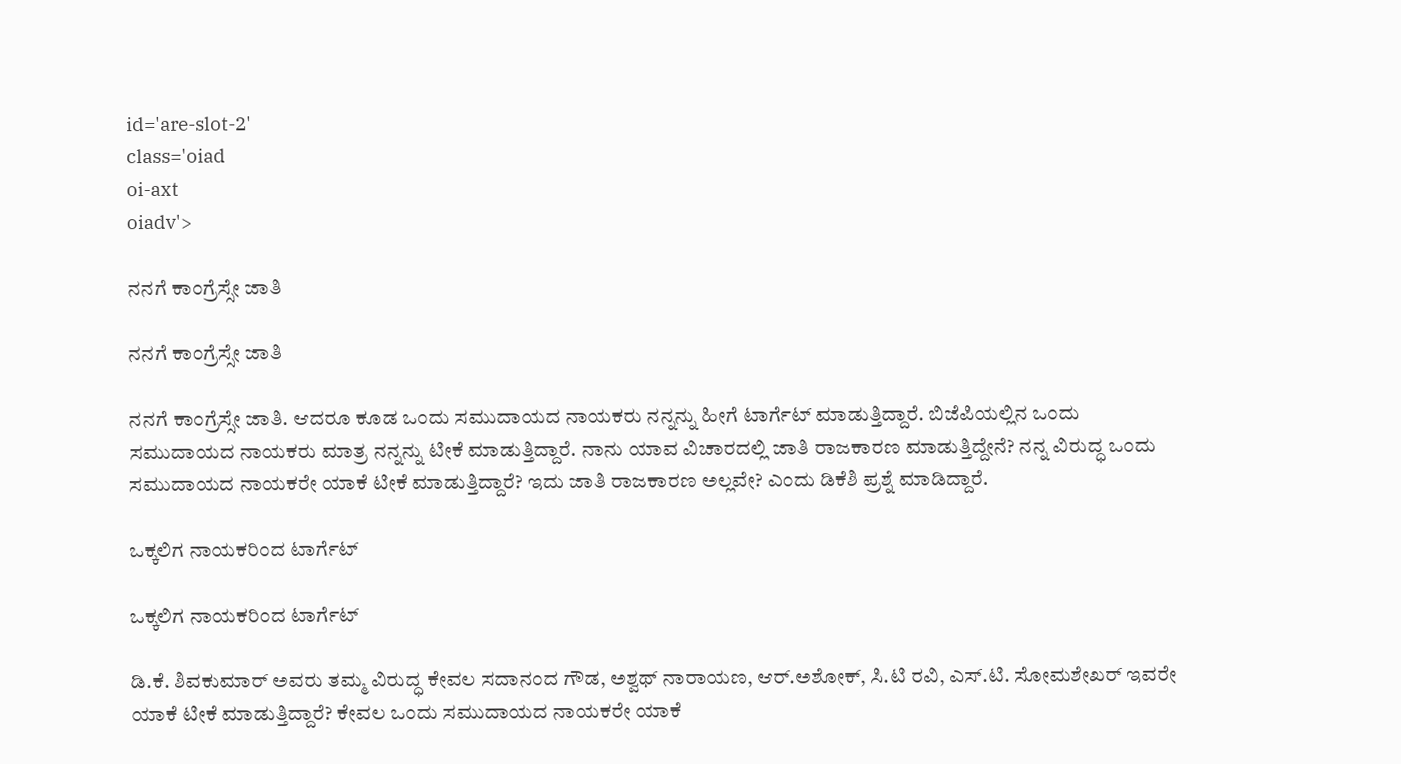id='are-slot-2'
class='oiad
oi-axt
oiadv'>

ನನಗೆ ಕಾಂಗ್ರೆಸ್ಸೇ ಜಾತಿ

ನನಗೆ ಕಾಂಗ್ರೆಸ್ಸೇ ಜಾತಿ

ನನಗೆ ಕಾಂಗ್ರೆಸ್ಸೇ ಜಾತಿ. ಆದರೂ ಕೂಡ ಒಂದು ಸಮುದಾಯದ ನಾಯಕರು ನನ್ನನ್ನು ಹೀಗೆ ಟಾರ್ಗೆಟ್ ಮಾಡುತ್ತಿದ್ದಾರೆ. ಬಿಜೆಪಿಯಲ್ಲಿನ ಒಂದು ಸಮುದಾಯದ ನಾಯಕರು ಮಾತ್ರ ನನ್ನನ್ನು ಟೀಕೆ ಮಾಡುತ್ತಿದ್ದಾರೆ. ನಾನು ಯಾವ ವಿಚಾರದಲ್ಲಿ ಜಾತಿ ರಾಜಕಾರಣ ಮಾಡುತ್ತಿದ್ದೇನೆ? ನನ್ನ ವಿರುದ್ಧ ಒಂದು ಸಮುದಾಯದ ನಾಯಕರೇ ಯಾಕೆ ಟೀಕೆ ಮಾಡುತ್ತಿದ್ದಾರೆ? ಇದು ಜಾತಿ ರಾಜಕಾರಣ ಅಲ್ಲವೇ? ಎಂದು ಡಿಕೆಶಿ ಪ್ರಶ್ನೆ ಮಾಡಿದ್ದಾರೆ.

ಒಕ್ಕಲಿಗ ನಾಯಕರಿಂದ ಟಾರ್ಗೆಟ್

ಒಕ್ಕಲಿಗ ನಾಯಕರಿಂದ ಟಾರ್ಗೆಟ್

ಡಿ.ಕೆ. ಶಿವಕುಮಾರ್ ಅವರು ತಮ್ಮ ವಿರುದ್ಧ ಕೇವಲ ಸದಾನಂದ ಗೌಡ, ಅಶ್ವಥ್ ನಾರಾಯಣ, ಆರ್.ಅಶೋಕ್, ಸಿ.ಟಿ ರವಿ, ಎಸ್.ಟಿ. ಸೋಮಶೇಖರ್ ಇವರೇ ಯಾಕೆ ಟೀಕೆ ಮಾಡುತ್ತಿದ್ದಾರೆ? ಕೇವಲ ಒಂದು ಸಮುದಾಯದ ನಾಯಕರೇ ಯಾಕೆ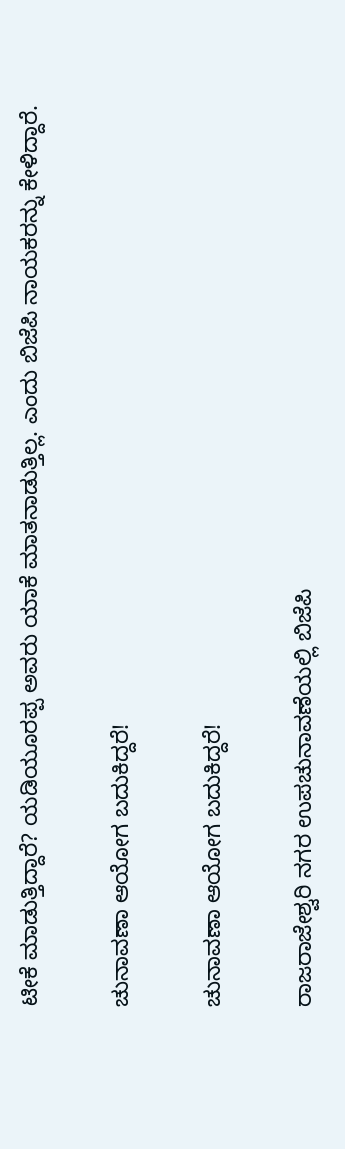ಟೀಕೆ ಮಾಡುತ್ತಿದ್ದಾರೆ? ಯಡಿಯೂರಪ್ಪ ಅವರು ಯಾಕೆ ಮಾತನಾಡುತ್ತಿಲ್ಲ. ಎಂದು ಬಿಜೆಪಿ ನಾಯಕರನ್ನು ಕೇಳಿದ್ದಾರೆ.

ಚುನಾವಣಾ ಆಯೋಗ ಬದುಕಿದ್ದರೆ!

ಚುನಾವಣಾ ಆಯೋಗ ಬದುಕಿದ್ದರೆ!

ರಾಜರಾಜೇಶ್ವರಿ ನಗರ ಉಪಚುನಾವಣೆಯಲ್ಲಿ ಬಿಜೆಪಿ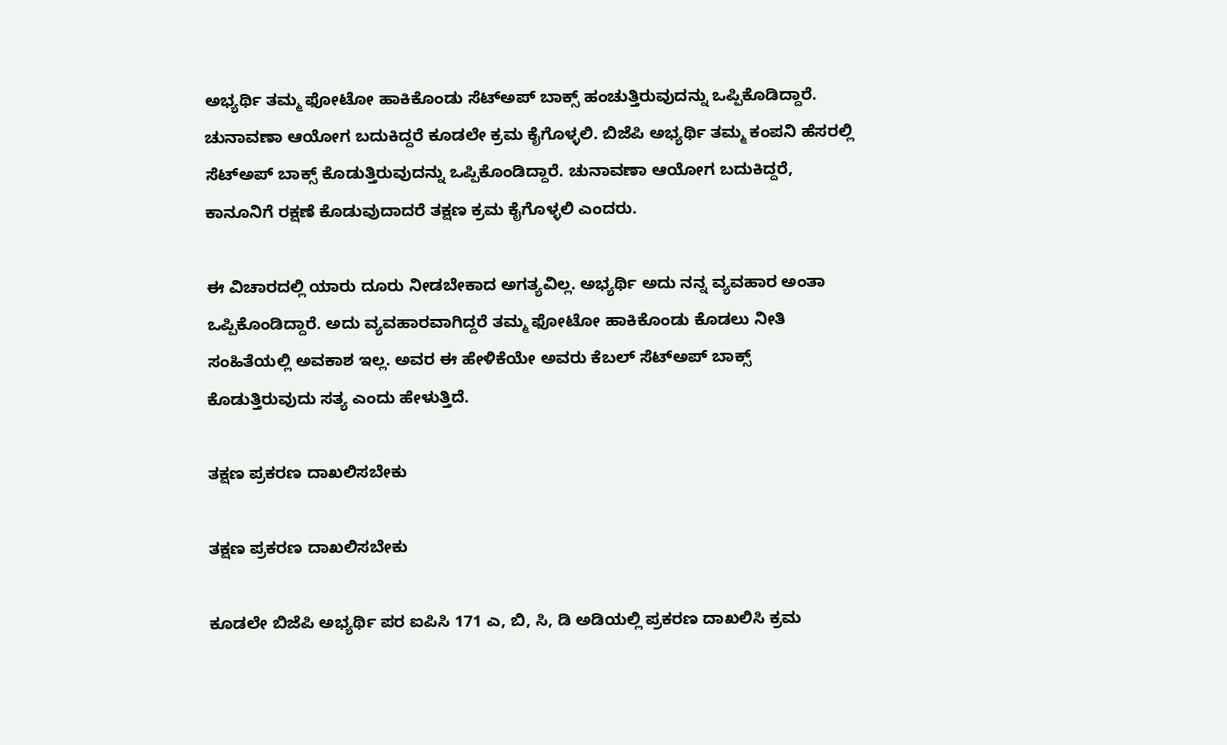ಅಭ್ಯರ್ಥಿ ತಮ್ಮ ಫೋಟೋ ಹಾಕಿಕೊಂಡು ಸೆಟ್‌ಅಪ್ ಬಾಕ್ಸ್ ಹಂಚುತ್ತಿರುವುದನ್ನು ಒಪ್ಪಿಕೊಡಿದ್ದಾರೆ. ಚುನಾವಣಾ ಆಯೋಗ ಬದುಕಿದ್ದರೆ ಕೂಡಲೇ ಕ್ರಮ ಕೈಗೊಳ್ಳಲಿ. ಬಿಜೆಪಿ ಅಭ್ಯರ್ಥಿ ತಮ್ಮ ಕಂಪನಿ ಹೆಸರಲ್ಲಿ ಸೆಟ್‌ಅಪ್ ಬಾಕ್ಸ್ ಕೊಡುತ್ತಿರುವುದನ್ನು ಒಪ್ಪಿಕೊಂಡಿದ್ದಾರೆ. ಚುನಾವಣಾ ಆಯೋಗ ಬದುಕಿದ್ದರೆ, ಕಾನೂನಿಗೆ ರಕ್ಷಣೆ ಕೊಡುವುದಾದರೆ ತಕ್ಷಣ ಕ್ರಮ ಕೈಗೊಳ್ಳಲಿ ಎಂದರು.

ಈ ವಿಚಾರದಲ್ಲಿ ಯಾರು ದೂರು ನೀಡಬೇಕಾದ ಅಗತ್ಯವಿಲ್ಲ. ಅಭ್ಯರ್ಥಿ ಅದು ನನ್ನ ವ್ಯವಹಾರ ಅಂತಾ ಒಪ್ಪಿಕೊಂಡಿದ್ದಾರೆ. ಅದು ವ್ಯವಹಾರವಾಗಿದ್ದರೆ ತಮ್ಮ ಫೋಟೋ ಹಾಕಿಕೊಂಡು ಕೊಡಲು ನೀತಿ ಸಂಹಿತೆಯಲ್ಲಿ ಅವಕಾಶ ಇಲ್ಲ. ಅವರ ಈ ಹೇಳಿಕೆಯೇ ಅವರು ಕೆಬಲ್ ಸೆಟ್‌ಅಪ್ ಬಾಕ್ಸ್‌ ಕೊಡುತ್ತಿರುವುದು ಸತ್ಯ ಎಂದು ಹೇಳುತ್ತಿದೆ.

ತಕ್ಷಣ ಪ್ರಕರಣ ದಾಖಲಿಸಬೇಕು

ತಕ್ಷಣ ಪ್ರಕರಣ ದಾಖಲಿಸಬೇಕು

ಕೂಡಲೇ ಬಿಜೆಪಿ ಅಭ್ಯರ್ಥಿ ಪರ ಐಪಿಸಿ 171 ಎ, ಬಿ, ಸಿ, ಡಿ ಅಡಿಯಲ್ಲಿ ಪ್ರಕರಣ ದಾಖಲಿಸಿ ಕ್ರಮ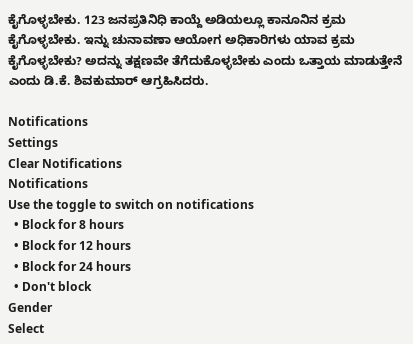ಕೈಗೊಳ್ಳಬೇಕು. 123 ಜನಪ್ರತಿನಿಧಿ ಕಾಯ್ದೆ ಅಡಿಯಲ್ಲೂ ಕಾನೂನಿನ ಕ್ರಮ ಕೈಗೊಳ್ಳಬೇಕು. ಇನ್ನು ಚುನಾವಣಾ ಆಯೋಗ ಅಧಿಕಾರಿಗಳು ಯಾವ ಕ್ರಮ ಕೈಗೊಳ್ಳಬೇಕು? ಅದನ್ನು ತಕ್ಷಣವೇ ತೆಗೆದುಕೊಳ್ಳಬೇಕು ಎಂದು ಒತ್ತಾಯ ಮಾಡುತ್ತೇನೆ ಎಂದು ಡಿ.ಕೆ. ಶಿವಕುಮಾರ್ ಆಗ್ರಹಿಸಿದರು.

Notifications
Settings
Clear Notifications
Notifications
Use the toggle to switch on notifications
  • Block for 8 hours
  • Block for 12 hours
  • Block for 24 hours
  • Don't block
Gender
Select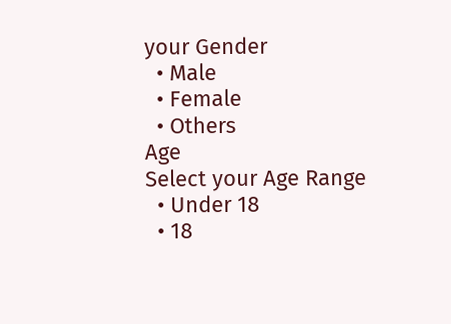your Gender
  • Male
  • Female
  • Others
Age
Select your Age Range
  • Under 18
  • 18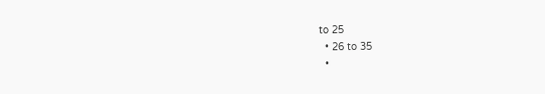to 25
  • 26 to 35
  •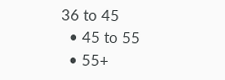36 to 45
  • 45 to 55
  • 55+